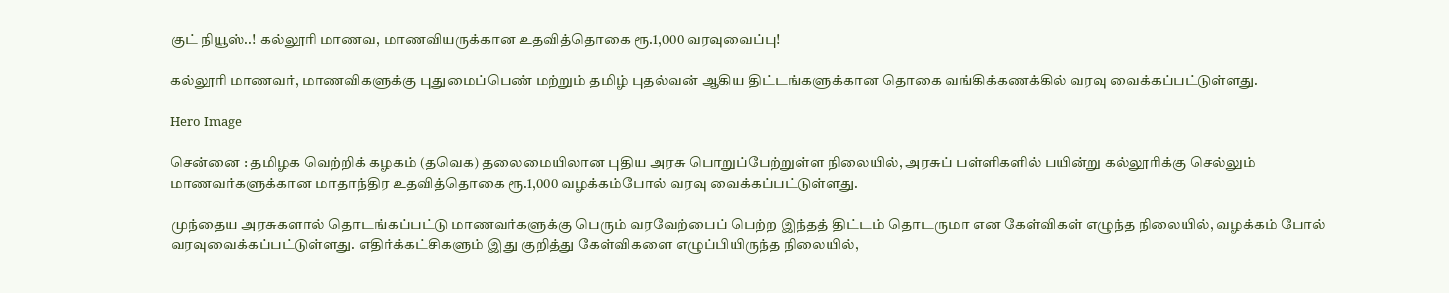குட் நியூஸ்..! கல்லூரி மாணவ, மாணவியருக்கான உதவித்தொகை ரூ.1,000 வரவுவைப்பு!

கல்லூரி மாணவர், மாணவிகளுக்கு புதுமைப்பெண் மற்றும் தமிழ் புதல்வன் ஆகிய திட்டங்களுக்கான தொகை வங்கிக்கணக்கில் வரவு வைக்கப்பட்டுள்ளது.

Hero Image

சென்னை : தமிழக வெற்றிக் கழகம் (தவெக) தலைமையிலான புதிய அரசு பொறுப்பேற்றுள்ள நிலையில், அரசுப் பள்ளிகளில் பயின்று கல்லூரிக்கு செல்லும் மாணவர்களுக்கான மாதாந்திர உதவித்தொகை ரூ.1,000 வழக்கம்போல் வரவு வைக்கப்பட்டுள்ளது.

முந்தைய அரசுகளால் தொடங்கப்பட்டு மாணவர்களுக்கு பெரும் வரவேற்பைப் பெற்ற இந்தத் திட்டம் தொடருமா என கேள்விகள் எழுந்த நிலையில், வழக்கம் போல் வரவுவைக்கப்பட்டுள்ளது. எதிர்க்கட்சிகளும் இது குறித்து கேள்விகளை எழுப்பியிருந்த நிலையில்,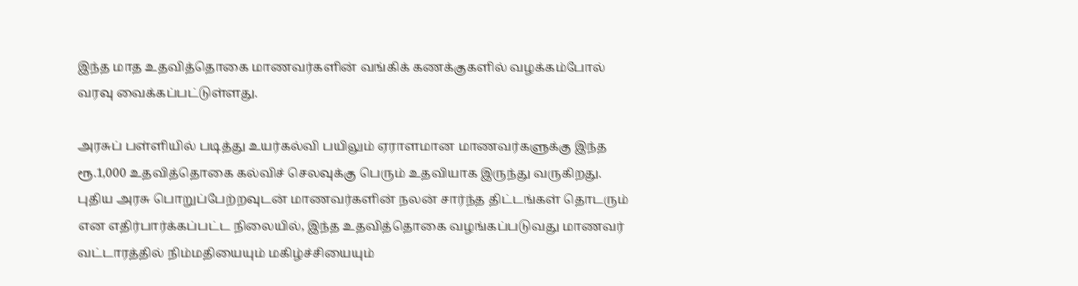இந்த மாத உதவித்தொகை மாணவர்களின் வங்கிக் கணக்குகளில் வழக்கம்போல் வரவு வைக்கப்பட்டுள்ளது.

அரசுப் பள்ளியில் படித்து உயர்கல்வி பயிலும் ஏராளமான மாணவர்களுக்கு இந்த ரூ.1,000 உதவித்தொகை கல்விச் செலவுக்கு பெரும் உதவியாக இருந்து வருகிறது. புதிய அரசு பொறுப்பேற்றவுடன் மாணவர்களின் நலன் சார்ந்த திட்டங்கள் தொடரும் என எதிர்பார்க்கப்பட்ட நிலையில், இந்த உதவித்தொகை வழங்கப்படுவது மாணவர் வட்டாரத்தில் நிம்மதியையும் மகிழ்ச்சியையும்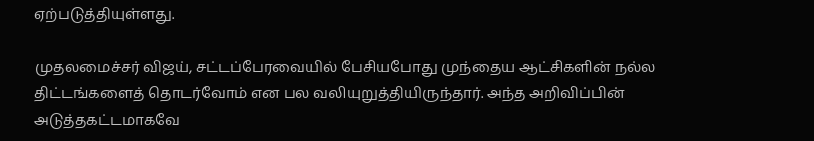ஏற்படுத்தியுள்ளது.

முதலமைச்சர் விஜய், சட்டப்பேரவையில் பேசியபோது முந்தைய ஆட்சிகளின் நல்ல திட்டங்களைத் தொடர்வோம் என பல வலியுறுத்தியிருந்தார். அந்த அறிவிப்பின் அடுத்தகட்டமாகவே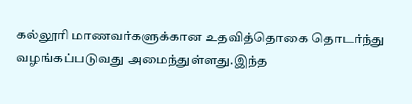கல்லூரி மாணவர்களுக்கான உதவித்தொகை தொடர்ந்து வழங்கப்படுவது அமைந்துள்ளது.இந்த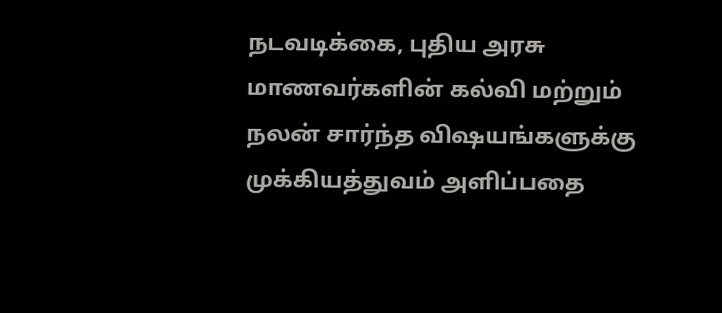நடவடிக்கை, புதிய அரசு மாணவர்களின் கல்வி மற்றும் நலன் சார்ந்த விஷயங்களுக்கு முக்கியத்துவம் அளிப்பதை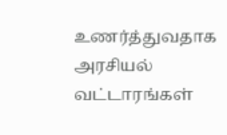உணர்த்துவதாக அரசியல் வட்டாரங்கள்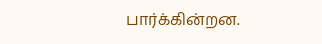பார்க்கின்றன.